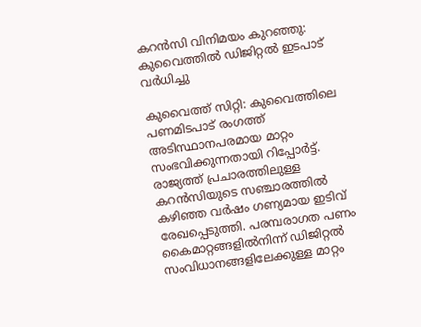കറൻസി വിനിമയം കുറഞ്ഞു: കുവൈത്തിൽ ഡിജിറ്റൽ ഇടപാട് വർധിച്ചു

കുവൈത്ത് സിറ്റി: കുവൈത്തിലെ പണമിടപാട് രംഗത്ത് അടിസ്ഥാനപരമായ മാറ്റം സംഭവിക്കുന്നതായി റിപ്പോർട്ട്. രാജ്യത്ത് പ്രചാരത്തിലുള്ള കറൻസിയുടെ സഞ്ചാരത്തിൽ കഴിഞ്ഞ വർഷം ഗണ്യമായ ഇടിവ് രേഖപ്പെടുത്തി. പരമ്പരാഗത പണം കൈമാറ്റങ്ങളിൽനിന്ന് ഡിജിറ്റൽ സംവിധാനങ്ങളിലേക്കുള്ള മാറ്റം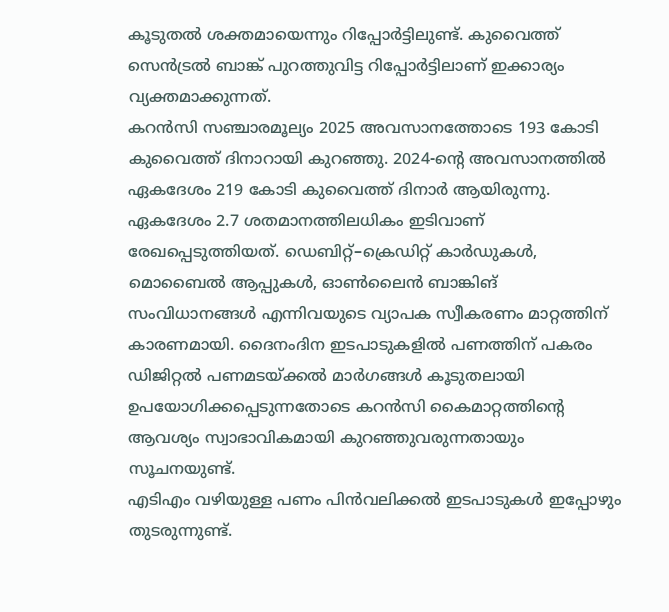കൂടുതൽ ശക്തമായെന്നും റിപ്പോർട്ടിലുണ്ട്. കുവൈത്ത് സെൻട്രൽ ബാങ്ക് പുറത്തുവിട്ട റിപ്പോർട്ടിലാണ് ഇക്കാര്യം വ്യക്തമാക്കുന്നത്.
കറൻസി സഞ്ചാരമൂല്യം 2025 അവസാനത്തോടെ 193 കോടി കുവൈത്ത് ദിനാറായി കുറഞ്ഞു. 2024-ന്റെ അവസാനത്തിൽ ഏകദേശം 219 കോടി കുവൈത്ത് ദിനാർ ആയിരുന്നു. ഏകദേശം 2.7 ശതമാനത്തിലധികം ഇടിവാണ് രേഖപ്പെടുത്തിയത്. ഡെബിറ്റ്–ക്രെഡിറ്റ് കാർഡുകൾ, മൊബൈൽ ആപ്പുകൾ, ഓൺലൈൻ ബാങ്കിങ് സംവിധാനങ്ങൾ എന്നിവയുടെ വ്യാപക സ്വീകരണം മാറ്റത്തിന് കാരണമായി. ദൈനംദിന ഇടപാടുകളിൽ പണത്തിന് പകരം ഡിജിറ്റൽ പണമടയ്ക്കൽ മാർഗങ്ങൾ കൂടുതലായി ഉപയോഗിക്കപ്പെടുന്നതോടെ കറൻസി കൈമാറ്റത്തിന്റെ ആവശ്യം സ്വാഭാവികമായി കുറഞ്ഞുവരുന്നതായും സൂചനയുണ്ട്.
എടിഎം വഴിയുള്ള പണം പിൻവലിക്കൽ ഇടപാടുകൾ ഇപ്പോഴും തുടരുന്നുണ്ട്.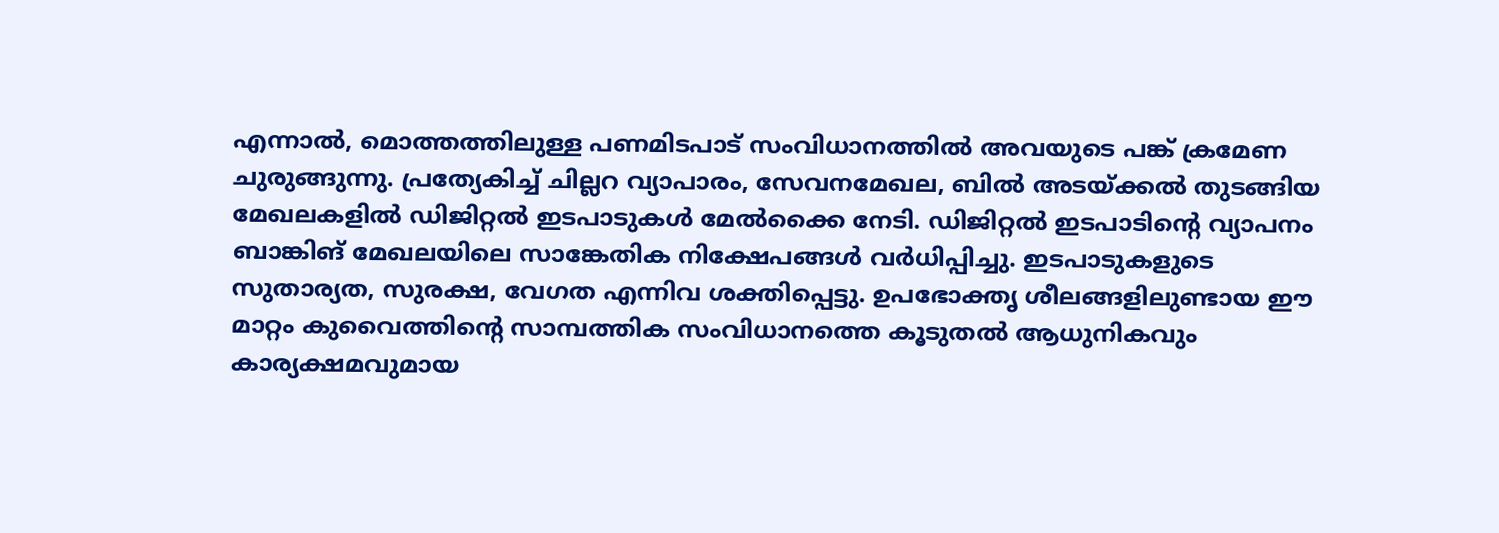എന്നാൽ, മൊത്തത്തിലുള്ള പണമിടപാട് സംവിധാനത്തിൽ അവയുടെ പങ്ക് ക്രമേണ ചുരുങ്ങുന്നു. പ്രത്യേകിച്ച് ചില്ലറ വ്യാപാരം, സേവനമേഖല, ബിൽ അടയ്ക്കൽ തുടങ്ങിയ മേഖലകളിൽ ഡിജിറ്റൽ ഇടപാടുകൾ മേൽക്കൈ നേടി. ഡിജിറ്റൽ ഇടപാടിന്റെ വ്യാപനം ബാങ്കിങ് മേഖലയിലെ സാങ്കേതിക നിക്ഷേപങ്ങൾ വർധിപ്പിച്ചു. ഇടപാടുകളുടെ സുതാര്യത, സുരക്ഷ, വേഗത എന്നിവ ശക്തിപ്പെട്ടു. ഉപഭോക്തൃ ശീലങ്ങളിലുണ്ടായ ഈ മാറ്റം കുവൈത്തിന്റെ സാമ്പത്തിക സംവിധാനത്തെ കൂടുതൽ ആധുനികവും കാര്യക്ഷമവുമായ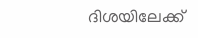ദിശയിലേക്ക്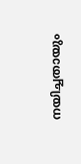നയിച്ചതായും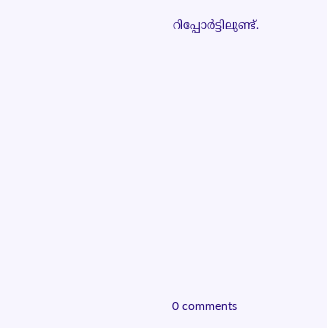റിപ്പോർട്ടിലുണ്ട്.










0 comments